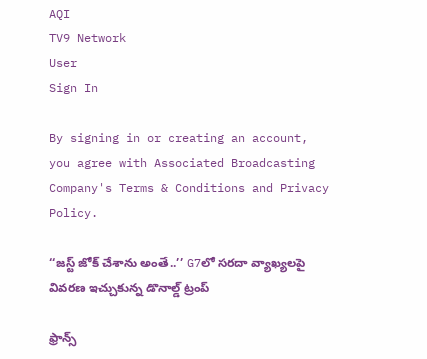AQI
TV9 Network
User
Sign In

By signing in or creating an account, you agree with Associated Broadcasting Company's Terms & Conditions and Privacy Policy.

‘‘జస్ట్ జోక్ చేశాను అంతే..’’ G7లో సరదా వ్యాఖ్యలపై వివరణ ఇచ్చుకున్న డొనాల్డ్ ట్రంప్

ఫ్రాన్స్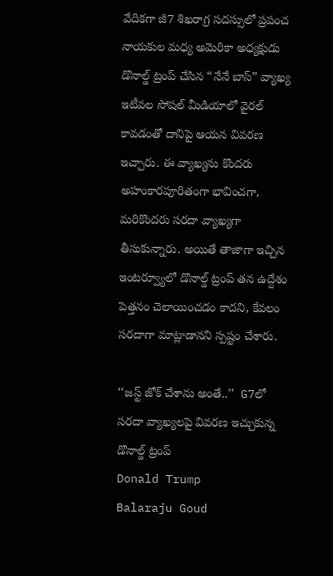వేదికగా జీ7 శిఖరాగ్ర సదస్సులో ప్రపంచ నాయకుల మధ్య అమెరికా అధ్యక్షుడు డొనాల్డ్ ట్రంప్ చేసిన “నేనే బాస్” వ్యాఖ్య ఇటీవల సోషల్ మీడియాలో వైరల్ కావడంతో దానిపై ఆయన వివరణ ఇచ్చారు. ఈ వ్యాఖ్యను కొందరు అహంకారపూరితంగా భావించగా, మరికొందరు సరదా వ్యాఖ్యగా తీసుకున్నారు. అయితే తాజాగా ఇచ్చిన ఇంటర్వ్యూలో డొనాల్డ్ ట్రంప్ తన ఉద్దేశం పెత్తనం చెలాయించడం కాదని, కేవలం సరదాగా మాట్లాడానని స్పష్టం చేశారు.

‘‘జస్ట్ జోక్ చేశాను అంతే..’’  G7లో సరదా వ్యాఖ్యలపై వివరణ ఇచ్చుకున్న డొనాల్డ్ ట్రంప్
Donald Trump
Balaraju Goud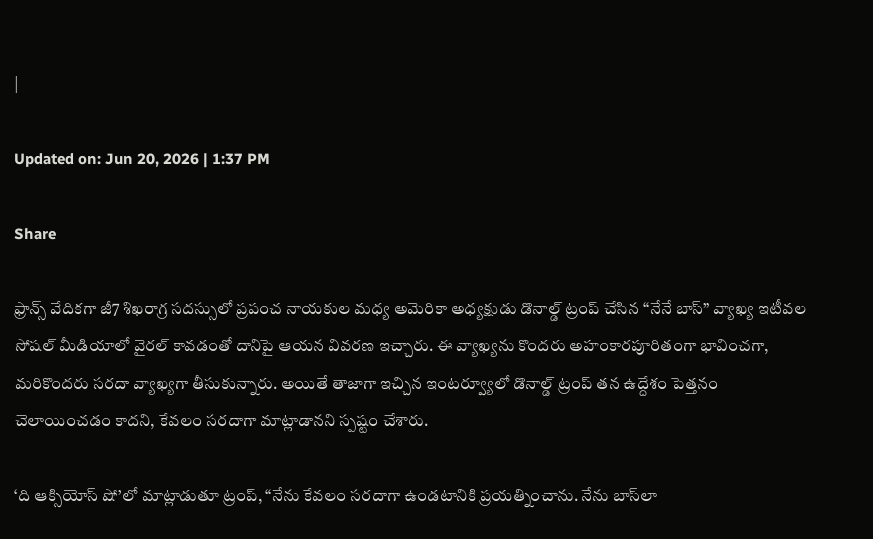|

Updated on: Jun 20, 2026 | 1:37 PM

Share

ఫ్రాన్స్ వేదికగా జీ7 శిఖరాగ్ర సదస్సులో ప్రపంచ నాయకుల మధ్య అమెరికా అధ్యక్షుడు డొనాల్డ్ ట్రంప్ చేసిన “నేనే బాస్” వ్యాఖ్య ఇటీవల సోషల్ మీడియాలో వైరల్ కావడంతో దానిపై ఆయన వివరణ ఇచ్చారు. ఈ వ్యాఖ్యను కొందరు అహంకారపూరితంగా భావించగా, మరికొందరు సరదా వ్యాఖ్యగా తీసుకున్నారు. అయితే తాజాగా ఇచ్చిన ఇంటర్వ్యూలో డొనాల్డ్ ట్రంప్ తన ఉద్దేశం పెత్తనం చెలాయించడం కాదని, కేవలం సరదాగా మాట్లాడానని స్పష్టం చేశారు.

‘ది ఆక్సియోస్ షో’లో మాట్లాడుతూ ట్రంప్, “నేను కేవలం సరదాగా ఉండటానికి ప్రయత్నించాను. నేను బాస్‌లా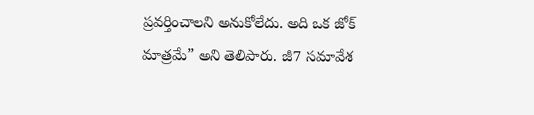ప్రవర్తించాలని అనుకోలేదు. అది ఒక జోక్ మాత్రమే” అని తెలిపారు. జీ7 సమావేశ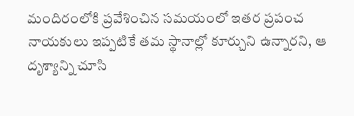మందిరంలోకి ప్రవేశించిన సమయంలో ఇతర ప్రపంచ నాయకులు ఇప్పటికే తమ స్థానాల్లో కూర్చుని ఉన్నారని, ఆ దృశ్యాన్ని చూసి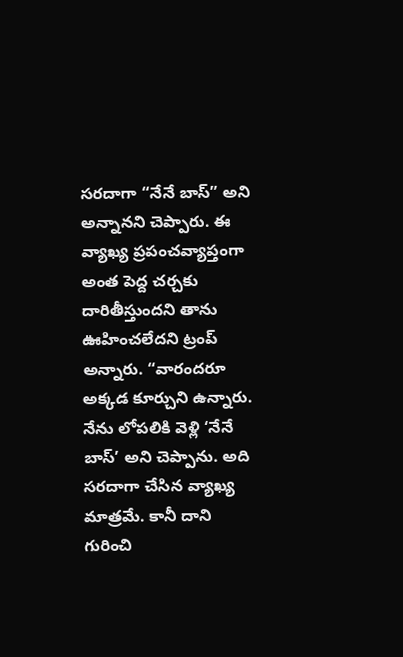సరదాగా “నేనే బాస్” అని అన్నానని చెప్పారు. ఈ వ్యాఖ్య ప్రపంచవ్యాప్తంగా అంత పెద్ద చర్చకు దారితీస్తుందని తాను ఊహించలేదని ట్రంప్ అన్నారు. “వారందరూ అక్కడ కూర్చుని ఉన్నారు. నేను లోపలికి వెళ్లి ‘నేనే బాస్’ అని చెప్పాను. అది సరదాగా చేసిన వ్యాఖ్య మాత్రమే. కానీ దాని గురించి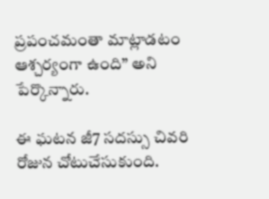ప్రపంచమంతా మాట్లాడటం ఆశ్చర్యంగా ఉంది” అని పేర్కొన్నారు.

ఈ ఘటన జీ7 సదస్సు చివరి రోజున చోటుచేసుకుంది.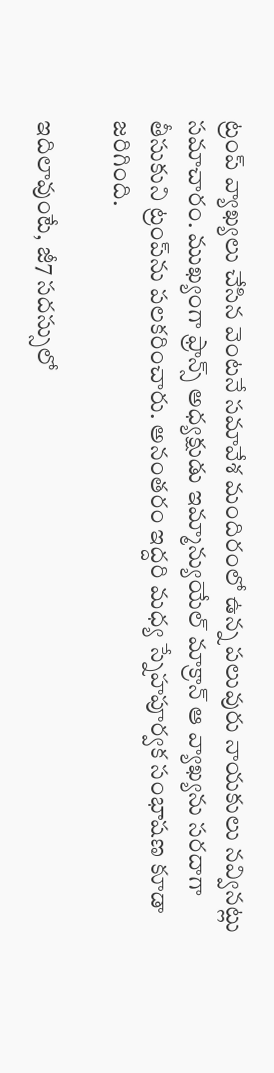ట్రంప్ వ్యాఖ్యలు చేసిన వెంటనే సమావేశ మందిరంలో ఉన్న పలువురు నాయకులు నవ్వినట్లు సమాచారం. ముఖ్యంగా ఫ్రాన్స్ అధ్యక్షుడు ఇమ్మాన్యుయేల్ మాక్రాన్ ఆ వ్యాఖ్యను సరదాగా తీసుకుని ట్రంప్‌ను పలకరించారు. అనంతరం ఇద్దరి మధ్య స్నేహపూర్వక సంభాషణ కూడా జరిగింది.

ఇదిలావుంటే, జీ7 సదస్సులో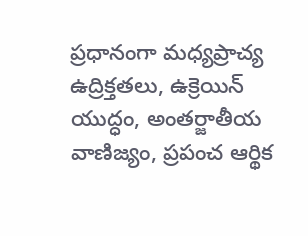ప్రధానంగా మధ్యప్రాచ్య ఉద్రిక్తతలు, ఉక్రెయిన్ యుద్ధం, అంతర్జాతీయ వాణిజ్యం, ప్రపంచ ఆర్థిక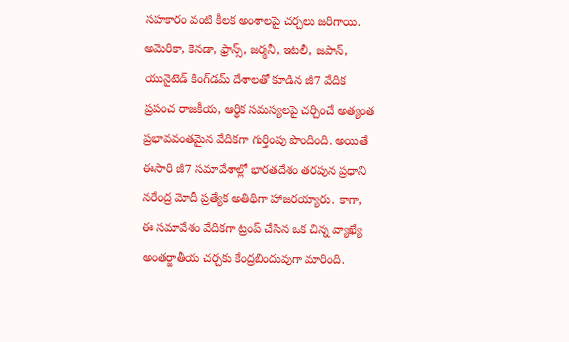సహకారం వంటి కీలక అంశాలపై చర్చలు జరిగాయి. అమెరికా, కెనడా, ఫ్రాన్స్, జర్మనీ, ఇటలీ, జపాన్, యునైటెడ్ కింగ్‌డమ్ దేశాలతో కూడిన జీ7 వేదిక ప్రపంచ రాజకీయ, ఆర్థిక సమస్యలపై చర్చించే అత్యంత ప్రభావవంతమైన వేదికగా గుర్తింపు పొందింది. అయితే ఈసారి జీ7 సమావేశాల్లో భారతదేశం తరపున ప్రధాని నరేంద్ర మోదీ ప్రత్యేక అతిథిగా హాజరయ్యారు. కాగా, ఈ సమావేశం వేదికగా ట్రంప్ చేసిన ఒక చిన్న వ్యాఖ్యే అంతర్జాతీయ చర్చకు కేంద్రబిందువుగా మారింది.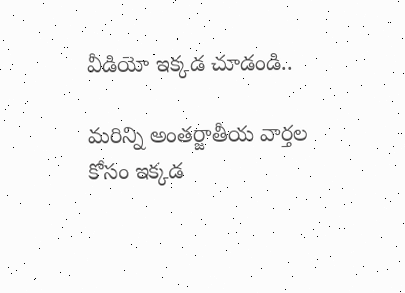వీడియో ఇక్కడ చూడండి..

మరిన్ని అంతర్జాతీయ వార్తల కోసం ఇక్కడ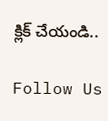క్లిక్ చేయండి..

Follow Us